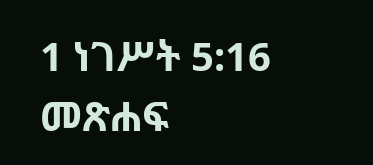1 ነገሥት 5:16 መጽሐፍ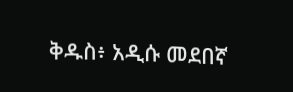ቅዱስ፥ አዲሱ መደበኛ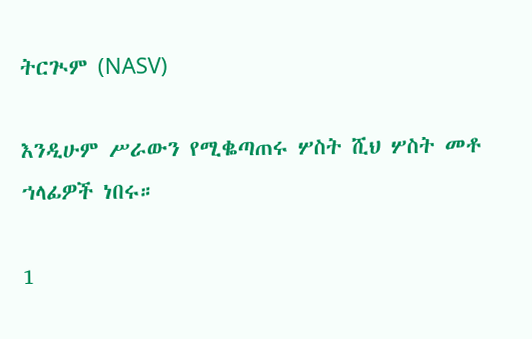ትርጒም (NASV)

እንዲሁም ሥራውን የሚቈጣጠሩ ሦስት ሺህ ሦስት መቶ ኀላፊዎች ነበሩ።

1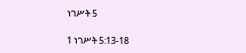ነገሥት 5

1 ነገሥት 5:13-18